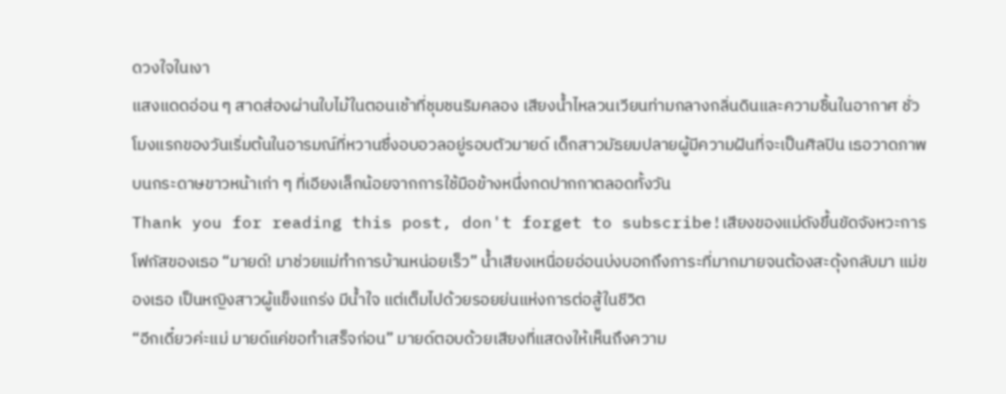ดวงใจในเงา
แสงแดดอ่อน ๆ สาดส่องผ่านใบไม้ในตอนเช้าที่ชุมชนริมคลอง เสียงน้ำไหลวนเวียนท่ามกลางกลิ่นดินและความชื้นในอากาศ ชั่วโมงแรกของวันเริ่มต้นในอารมณ์ที่หวานซึ่งอบอวลอยู่รอบตัวมายด์ เด็กสาวมัธยมปลายผู้มีความฝันที่จะเป็นศิลปิน เธอวาดภาพบนกระดาษขาวหน้าเก่า ๆ ที่เอียงเล็กน้อยจากการใช้มือข้างหนึ่งกดปากกาตลอดทั้งวัน
Thank you for reading this post, don't forget to subscribe!เสียงของแม่ดังขึ้นขัดจังหวะการโฟกัสของเธอ “มายด์! มาช่วยแม่ทำการบ้านหน่อยเร็ว” น้ำเสียงเหนื่อยอ่อนบ่งบอกถึงภาระที่มากมายจนต้องสะดุ้งกลับมา แม่ของเธอ เป็นหญิงสาวผู้แข็งแกร่ง มีน้ำใจ แต่เต็มไปด้วยรอยย่นแห่งการต่อสู้ในชีวิต
“อีกเดี๋ยวค่ะแม่ มายด์แค่ขอทำเสร็จก่อน” มายด์ตอบด้วยเสียงที่แสดงให้เห็นถึงความ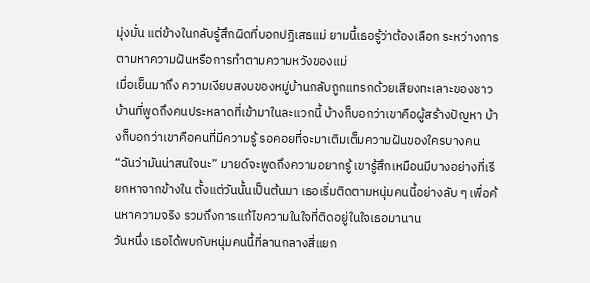มุ่งมั่น แต่ข้างในกลับรู้สึกผิดที่บอกปฏิเสธแม่ ยามนี้เธอรู้ว่าต้องเลือก ระหว่างการตามหาความฝันหรือการทำตามความหวังของแม่
เมื่อเย็นมาถึง ความเงียบสงบของหมู่บ้านกลับถูกแทรกด้วยเสียงทะเลาะของชาวบ้านที่พูดถึงคนประหลาดที่เข้ามาในละแวกนี้ บ้างก็บอกว่าเขาคือผู้สร้างปัญหา บ้างก็บอกว่าเขาคือคนที่มีความรู้ รอคอยที่จะมาเติมเต็มความฝันของใครบางคน
“ฉันว่ามันน่าสนใจนะ” มายด์จะพูดถึงความอยากรู้ เขารู้สึกเหมือนมีบางอย่างที่เรียกหาจากข้างใน ตั้งแต่วันนั้นเป็นต้นมา เธอเริ่มติดตามหนุ่มคนนี้อย่างลับ ๆ เพื่อค้นหาความจริง รวมถึงการแก้ไขความในใจที่ติดอยู่ในใจเธอมานาน
วันหนึ่ง เธอได้พบกับหนุ่มคนนี้ที่ลานกลางสี่แยก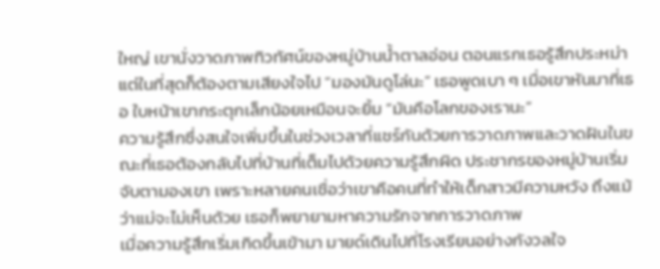ใหญ่ เขานั่งวาดภาพทิวทัศน์ของหมู่บ้านน้ำตาลอ่อน ตอนแรกเธอรู้สึกประหม่า แต่ในที่สุดก็ต้องตามเสียงใจไป “มองมันดูโล่นะ” เธอพูดเบา ๆ เมื่อเขาหันมาที่เธอ ใบหน้าเขากระตุกเล็กน้อยเหมือนจะยิ้ม “มันคือโลกของเรานะ”
ความรู้สึกซึ่งสนใจเพิ่มขึ้นในช่วงเวลาที่แชร์กันด้วยการวาดภาพและวาดฝันในขณะที่เธอต้องกลับไปที่บ้านที่เต็มไปด้วยความรู้สึกผิด ประชากรของหมู่บ้านเริ่มจับตามองเขา เพราะหลายคนเชื่อว่าเขาคือคนที่ทำให้เด็กสาวมีความหวัง ถึงแม้ว่าแม่จะไม่เห็นด้วย เธอก็พยายามหาความรักจากการวาดภาพ
เมื่อความรู้สึกเริ่มเกิดขึ้นเข้ามา มายด์เดินไปที่โรงเรียนอย่างกังวลใจ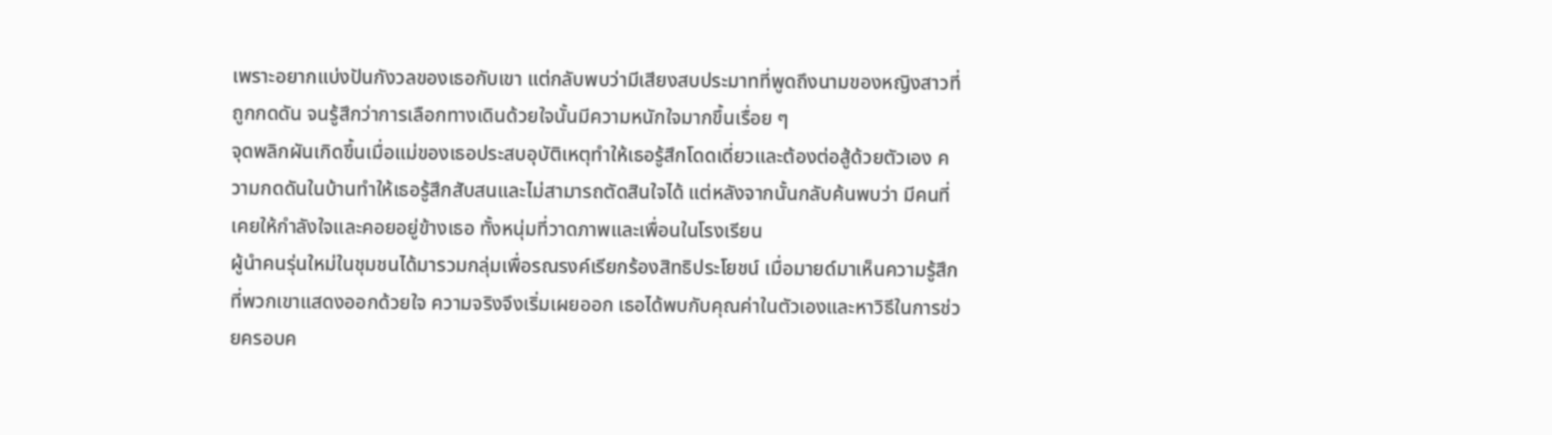เพราะอยากแบ่งปันกังวลของเธอกับเขา แต่กลับพบว่ามีเสียงสบประมาทที่พูดถึงนามของหญิงสาวที่ถูกกดดัน จนรู้สึกว่าการเลือกทางเดินด้วยใจนั้นมีความหนักใจมากขึ้นเรื่อย ๆ
จุดพลิกผันเกิดขึ้นเมื่อแม่ของเธอประสบอุบัติเหตุทำให้เธอรู้สึกโดดเดี่ยวและต้องต่อสู้ด้วยตัวเอง ความกดดันในบ้านทำให้เธอรู้สึกสับสนและไม่สามารถตัดสินใจได้ แต่หลังจากนั้นกลับค้นพบว่า มีคนที่เคยให้กำลังใจและคอยอยู่ข้างเธอ ทั้งหนุ่มที่วาดภาพและเพื่อนในโรงเรียน
ผู้นำคนรุ่นใหม่ในชุมชนได้มารวมกลุ่มเพื่อรณรงค์เรียกร้องสิทธิประโยชน์ เมื่อมายด์มาเห็นความรู้สึกที่พวกเขาแสดงออกด้วยใจ ความจริงจึงเริ่มเผยออก เธอได้พบกับคุณค่าในตัวเองและหาวิธีในการช่วยครอบค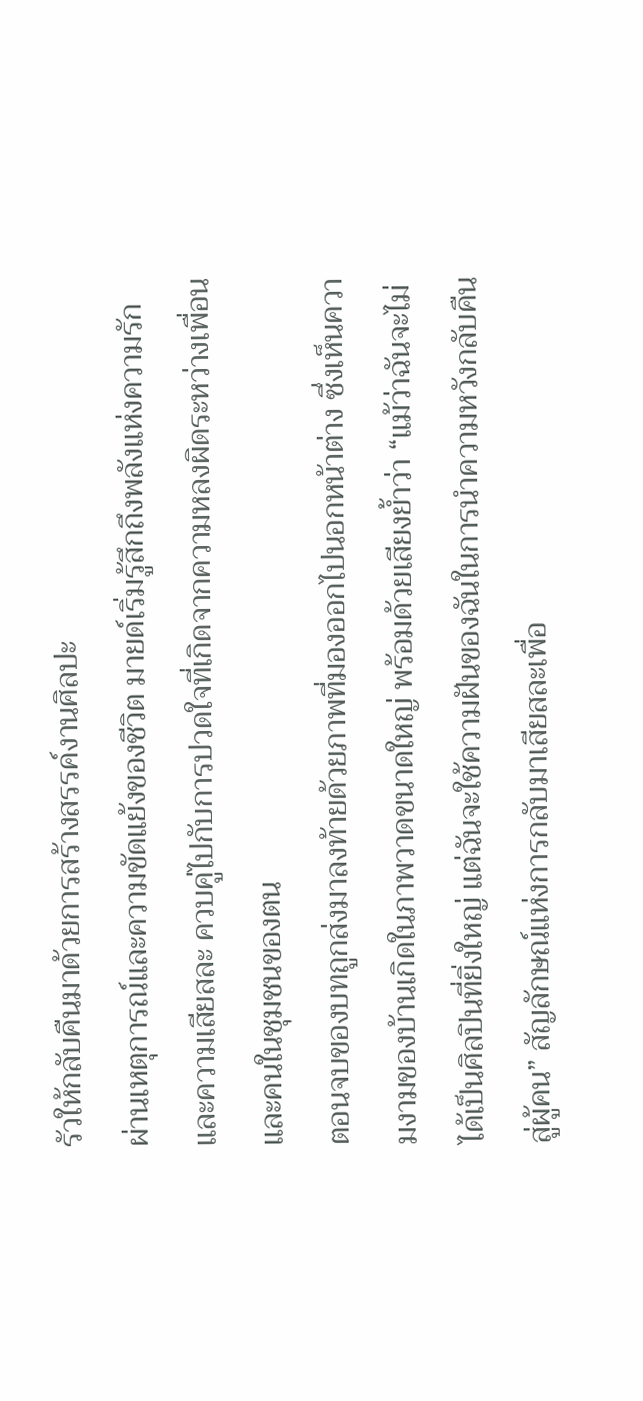รัวให้กลับคืนมาด้วยการสร้างสรรค์งานศิลปะ
ผ่านเหตุการณ์และความขัดแย้งของชีวิต มายด์เริ่มรู้สึกถึงพลังแห่งความรักและความเสียสละ ควบคู่ไปกับการปวดใจที่เกิดจากความหลงผิดระหว่างเพื่อนและคนในชุมชนของตน
ตอนจบของบทถูกส่งมาลงท้ายด้วยภาพที่มองออกไปนอกหน้าต่าง ซึ่งเห็นความงามของบ้านเกิดในภาพวาดขนาดใหญ่ พร้อมด้วยเสียงย้ำว่า “แม้ว่าฉันจะไม่ได้เป็นศิลปินที่ยิ่งใหญ่ แต่ฉันจะใช้ความฝันของฉันในการนำความหวังกลับคืนสู่ผู้คน” สัญลักษณ์แห่งการกลับมาเสียสละเพื่อ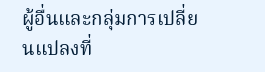ผู้อื่นและกลุ่มการเปลี่ยนแปลงที่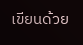เขียนด้วย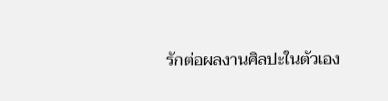รักต่อผลงานศิลปะในตัวเอง